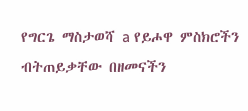የግርጌ ማስታወሻ a የይሖዋ ምስክሮችን ብትጠይቃቸው በዘመናችን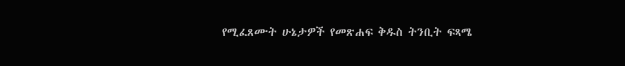የሚፈጸሙት ሁኔታዎች የመጽሐፍ ቅዱስ ትንቢት ፍጻሜ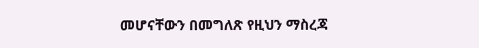መሆናቸውን በመግለጽ የዚህን ማስረጃ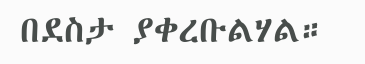በደስታ ያቀረቡልሃል።